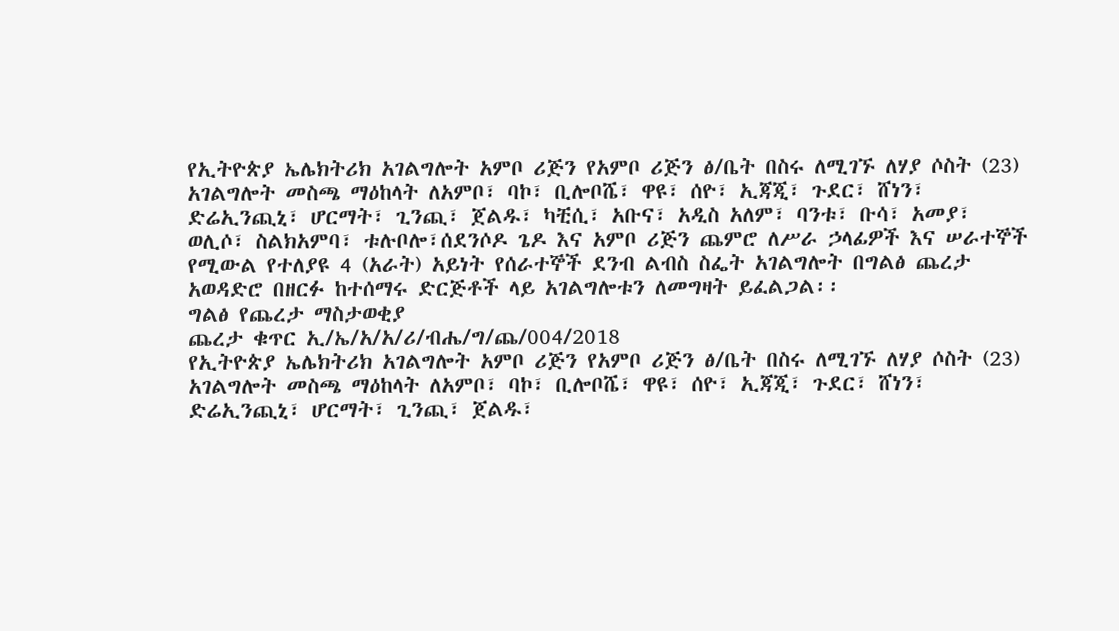የኢትዮጵያ ኤሌክትሪክ አገልግሎት አምቦ ሪጅን የአምቦ ሪጅን ፅ/ቤት በስሩ ለሚገኙ ለሃያ ሶስት (23) አገልግሎት መስጫ ማዕከላት ለአምቦ፣ ባኮ፣ ቢሎቦሼ፣ ዋዩ፣ ሰዮ፣ ኢጃጂ፣ ጉደር፣ ሸነን፣ ድሬኢንጪኒ፣ ሆርማት፣ ጊንጪ፣ ጀልዱ፣ ካቺሲ፣ አቡና፣ አዲስ አለም፣ ባንቱ፣ ቡሳ፣ አመያ፣ ወሊሶ፣ ስልክአምባ፣ ቱሉቦሎ፣ሰደንሶዶ ጌዶ እና አምቦ ሪጅን ጨምሮ ለሥራ ኃላፊዎች እና ሠራተኞች የሚውል የተለያዩ 4 (አራት) አይነት የሰራተኞች ደንብ ልብስ ስፌት አገልግሎት በግልፅ ጨረታ አወዳድሮ በዘርፉ ከተሰማሩ ድርጅቶች ላይ አገልግሎቱን ለመግዛት ይፈልጋል፡፡
ግልፅ የጨረታ ማስታወቂያ
ጨረታ ቁጥር ኢ/ኤ/አ/አ/ሪ/ብሔ/ግ/ጨ/004/2018
የኢትዮጵያ ኤሌክትሪክ አገልግሎት አምቦ ሪጅን የአምቦ ሪጅን ፅ/ቤት በስሩ ለሚገኙ ለሃያ ሶስት (23) አገልግሎት መስጫ ማዕከላት ለአምቦ፣ ባኮ፣ ቢሎቦሼ፣ ዋዩ፣ ሰዮ፣ ኢጃጂ፣ ጉደር፣ ሸነን፣ ድሬኢንጪኒ፣ ሆርማት፣ ጊንጪ፣ ጀልዱ፣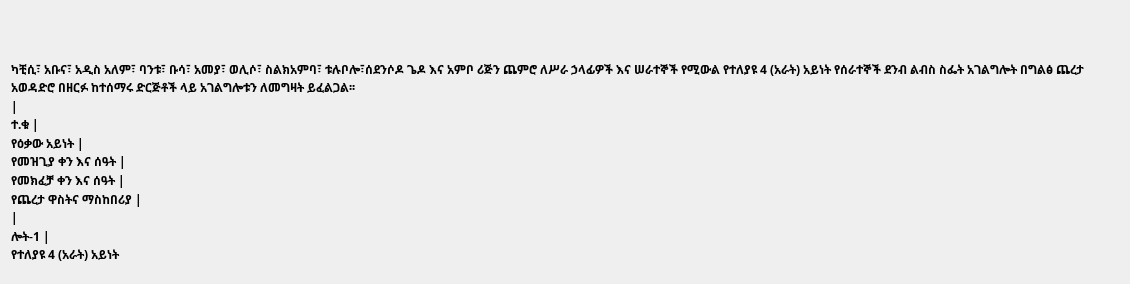ካቺሲ፣ አቡና፣ አዲስ አለም፣ ባንቱ፣ ቡሳ፣ አመያ፣ ወሊሶ፣ ስልክአምባ፣ ቱሉቦሎ፣ሰደንሶዶ ጌዶ እና አምቦ ሪጅን ጨምሮ ለሥራ ኃላፊዎች እና ሠራተኞች የሚውል የተለያዩ 4 (አራት) አይነት የሰራተኞች ደንብ ልብስ ስፌት አገልግሎት በግልፅ ጨረታ አወዳድሮ በዘርፉ ከተሰማሩ ድርጅቶች ላይ አገልግሎቱን ለመግዛት ይፈልጋል፡፡
|
ተ.ቁ |
የዕቃው አይነት |
የመዝጊያ ቀን እና ሰዓት |
የመክፈቻ ቀን እና ሰዓት |
የጨረታ ዋስትና ማስከበሪያ |
|
ሎት-1 |
የተለያዩ 4 (አራት) አይነት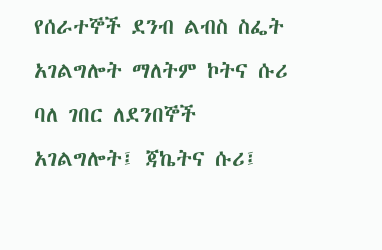የሰራተኞች ደንብ ልብስ ስፌት አገልግሎት ማለትም ኮትና ሱሪ ባለ ገበር ለደንበኞች አገልግሎት፤ ጃኬትና ሱሪ፤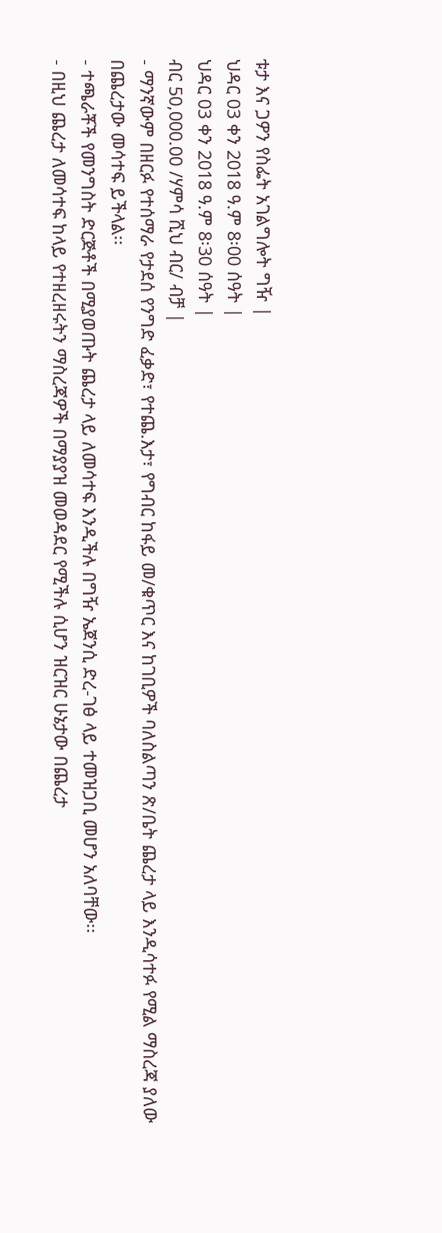ቱታ እና ጋዎን የስፌት አገልግሎት ግዥ |
ህዳር 03 ቀን 2018 ዓ.ም 8፡00 ሰዓት |
ህዳር 03 ቀን 2018 ዓ.ም 8፡30 ሰዓት |
ብር 50,000.00 /ሃምሳ ሺህ ብር/ ብቻ |
- ማንኛውም በዘርፉ የተሰማራ የታደሰ የንግድ ፈቃድ፣ የተጨ.እታ፣ የግብር ከፋይ መ/ቁጥር እና ከገቢዎች ባለስልጣን ጽ/ቤት ጨረታ ላይ እንዲሳተፉ የሚል ማስረጃ ያለው በጨረታው መሳተፍ ይችላል፡፡
- ተጫራቾች የመንግስት ድርጅቶች በሚያወጡት ጨረታ ላይ ለመሳተፍ እንዲችሉ በግዥ ኤጀንሲ ድረ-ገፅ ላይ ተመዝጋቢ መሆን አለባቸው፡፡
- በዚህ ጨረታ ለመሳተፍ ከላይ የተዘረዘሩትን ማስረጃዎች በማያያዝ መወዳደር የሚችሉ ሲሆን ዝርዝር ሁኔታው በጨረታ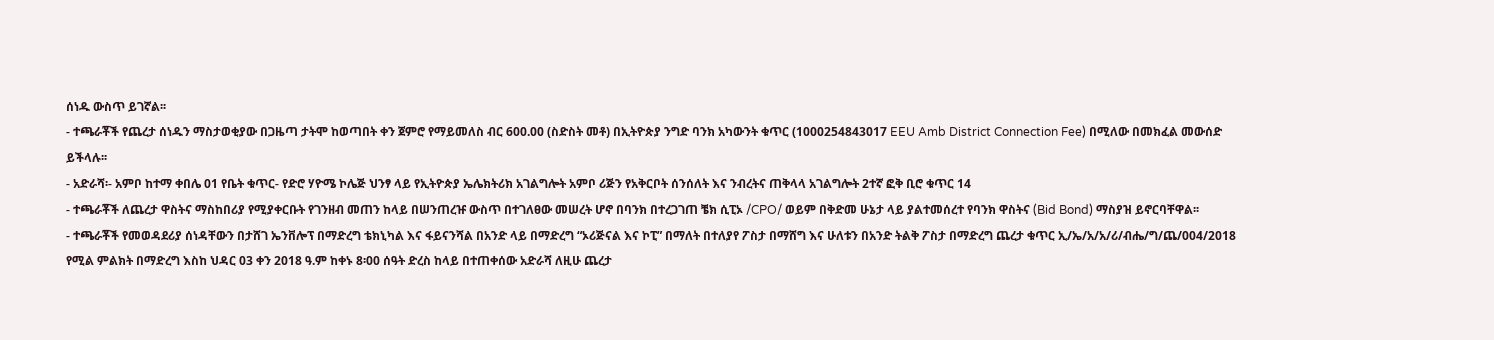ሰነዱ ውስጥ ይገኛል፡፡
- ተጫራቾች የጨረታ ሰነዱን ማስታወቂያው በጋዜጣ ታትሞ ከወጣበት ቀን ጀምሮ የማይመለስ ብር 600.00 (ስድስት መቶ) በኢትዮጵያ ንግድ ባንክ አካውንት ቁጥር (1000254843017 EEU Amb District Connection Fee) በሚለው በመክፈል መውሰድ ይችላሉ፡፡
- አድራሻ፡- አምቦ ከተማ ቀበሌ 01 የቤት ቁጥር- የድሮ ሃዮሜ ኮሌጅ ህንፃ ላይ የኢትዮጵያ ኤሌክትሪክ አገልግሎት አምቦ ሪጅን የአቅርቦት ሰንሰለት እና ንብረትና ጠቅላላ አገልግሎት 2ተኛ ፎቅ ቢሮ ቁጥር 14
- ተጫራቾች ለጨረታ ዋስትና ማስከበሪያ የሚያቀርቡት የገንዘብ መጠን ከላይ በሠንጠረዡ ውስጥ በተገለፀው መሠረት ሆኖ በባንክ በተረጋገጠ ቼክ ሲፒኦ /CPO/ ወይም በቅድመ ሁኔታ ላይ ያልተመሰረተ የባንክ ዋስትና (Bid Bond) ማስያዝ ይኖርባቸዋል፡፡
- ተጫራቾች የመወዳደሪያ ሰነዳቸውን በታሸገ ኤንቨሎፕ በማድረግ ቴክኒካል እና ፋይናንሻል በአንድ ላይ በማድረግ “ኦሪጅናል እና ኮፒ” በማለት በተለያየ ፖስታ በማሸግ እና ሁለቱን በአንድ ትልቅ ፖስታ በማድረግ ጨረታ ቁጥር ኢ/ኤ/አ/አ/ሪ/ብሔ/ግ/ጨ/004/2018 የሚል ምልክት በማድረግ እስከ ህዳር 03 ቀን 2018 ዓ.ም ከቀኑ 8፡00 ሰዓት ድረስ ከላይ በተጠቀሰው አድራሻ ለዚሁ ጨረታ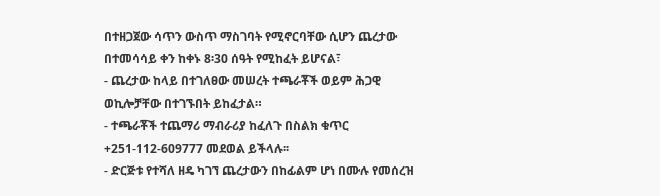በተዘጋጀው ሳጥን ውስጥ ማስገባት የሚኖርባቸው ሲሆን ጨረታው በተመሳሳይ ቀን ከቀኑ 8፡30 ሰዓት የሚከፈት ይሆናል፣
- ጨረታው ከላይ በተገለፀው መሠረት ተጫራቾች ወይም ሕጋዊ ወኪሎቻቸው በተገኙበት ይከፈታል።
- ተጫራቾች ተጨማሪ ማብራሪያ ከፈለጉ በስልክ ቁጥር +251-112-609777 መደወል ይችላሉ፡፡
- ድርጅቱ የተሻለ ዘዴ ካገኘ ጨረታውን በከፊልም ሆነ በሙሉ የመሰረዝ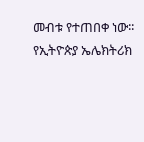መብቱ የተጠበቀ ነው፡፡
የኢትዮጵያ ኤሌክትሪክ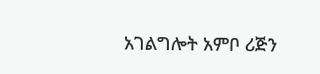አገልግሎት አምቦ ሪጅን